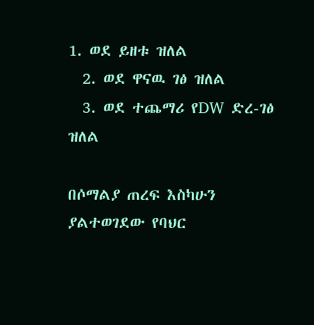1. ወደ ይዘቱ ዝለል
  2. ወደ ዋናዉ ገፅ ዝለል
  3. ወደ ተጨማሪ የDW ድረ-ገፅ ዝለል

በሶማልያ ጠረፍ እስካሁን ያልተወገደው የባህር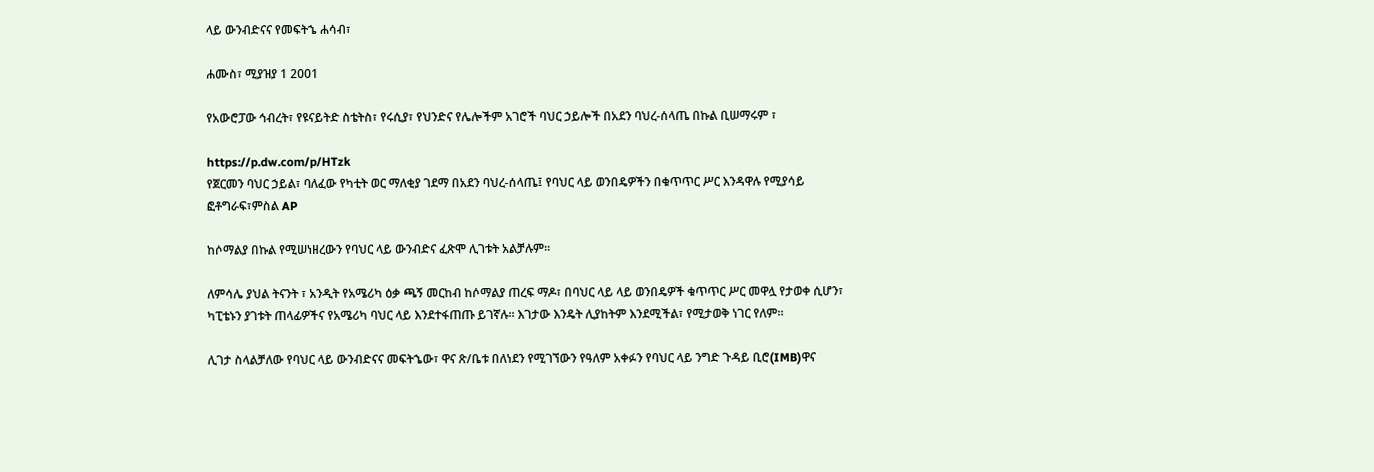ላይ ውንብድናና የመፍትኄ ሐሳብ፣

ሐሙስ፣ ሚያዝያ 1 2001

የአውሮፓው ኅብረት፣ የዩናይትድ ስቴትስ፣ የሩሲያ፣ የህንድና የሌሎችም አገሮች ባህር ኃይሎች በአደን ባህረ-ሰላጤ በኩል ቢሠማሩም ፣

https://p.dw.com/p/HTzk
የጀርመን ባህር ኃይል፣ ባለፈው የካቲት ወር ማለቂያ ገደማ በአደን ባህረ-ሰላጤ፤ የባህር ላይ ወንበዴዎችን በቁጥጥር ሥር እንዳዋሉ የሚያሳይ ፎቶግራፍ፣ምስል AP

ከሶማልያ በኩል የሚሠነዘረውን የባህር ላይ ውንብድና ፈጽሞ ሊገቱት አልቻሉም።

ለምሳሌ ያህል ትናንት ፣ አንዲት የአሜሪካ ዕቃ ጫኝ መርከብ ከሶማልያ ጠረፍ ማዶ፣ በባህር ላይ ላይ ወንበዴዎች ቁጥጥር ሥር መዋሏ የታወቀ ሲሆን፣ ካፒቴኑን ያገቱት ጠላፊዎችና የአሜሪካ ባህር ላይ እንደተፋጠጡ ይገኛሉ። እገታው እንዴት ሊያከትም እንደሚችል፣ የሚታወቅ ነገር የለም።

ሊገታ ስላልቻለው የባህር ላይ ውንብድናና መፍትኄው፣ ዋና ጽ/ቤቱ በለነደን የሚገኘውን የዓለም አቀፉን የባህር ላይ ንግድ ጉዳይ ቢሮ(IMB)ዋና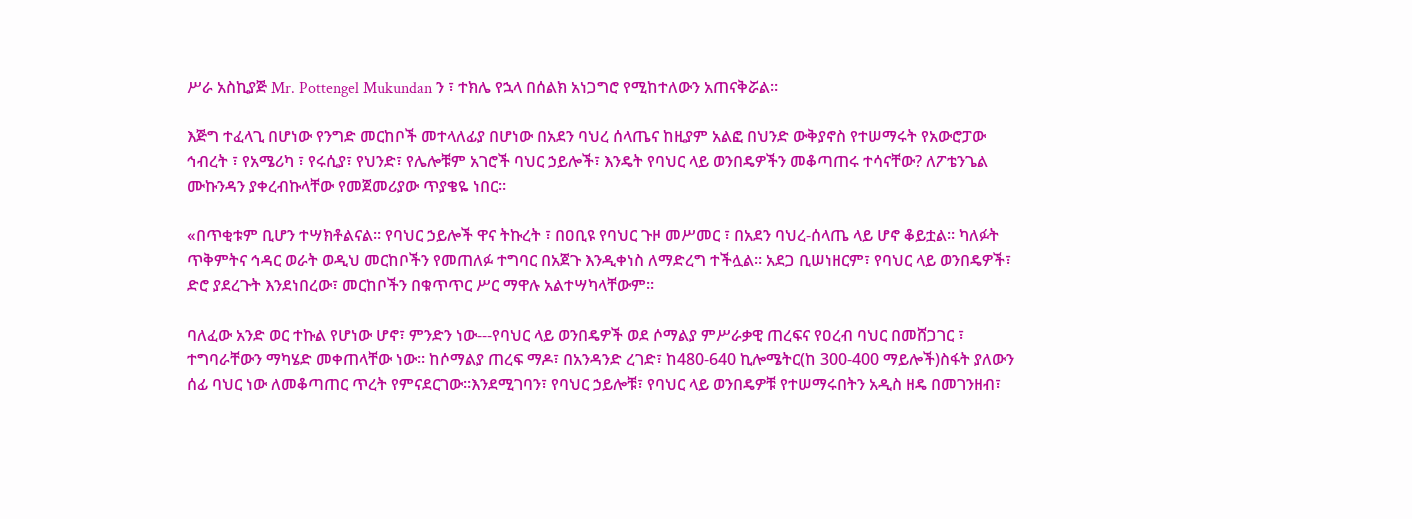ሥራ አስኪያጅ Mr. Pottengel Mukundan ን ፣ ተክሌ የኋላ በሰልክ አነጋግሮ የሚከተለውን አጠናቅሯል።

እጅግ ተፈላጊ በሆነው የንግድ መርከቦች መተላለፊያ በሆነው በአደን ባህረ ሰላጤና ከዚያም አልፎ በህንድ ውቅያኖስ የተሠማሩት የአውሮፓው ኅብረት ፣ የአሜሪካ ፣ የሩሲያ፣ የህንድ፣ የሌሎቹም አገሮች ባህር ኃይሎች፣ እንዴት የባህር ላይ ወንበዴዎችን መቆጣጠሩ ተሳናቸው? ለፖቴንጌል ሙኩንዳን ያቀረብኩላቸው የመጀመሪያው ጥያቄዬ ነበር።

«በጥቂቱም ቢሆን ተሣክቶልናል። የባህር ኃይሎች ዋና ትኩረት ፣ በዐቢዩ የባህር ጉዞ መሥመር ፣ በአደን ባህረ-ሰላጤ ላይ ሆኖ ቆይቷል። ካለፉት ጥቅምትና ኅዳር ወራት ወዲህ መርከቦችን የመጠለፉ ተግባር በአጀጉ እንዲቀነስ ለማድረግ ተችሏል። አደጋ ቢሠነዘርም፣ የባህር ላይ ወንበዴዎች፣ ድሮ ያደረጉት እንደነበረው፣ መርከቦችን በቁጥጥር ሥር ማዋሉ አልተሣካላቸውም።

ባለፈው አንድ ወር ተኩል የሆነው ሆኖ፣ ምንድን ነው---የባህር ላይ ወንበዴዎች ወደ ሶማልያ ምሥራቃዊ ጠረፍና የዐረብ ባህር በመሸጋገር ፣ ተግባራቸውን ማካሄድ መቀጠላቸው ነው። ከሶማልያ ጠረፍ ማዶ፣ በአንዳንድ ረገድ፣ ከ480-640 ኪሎሜትር(ከ 300-400 ማይሎች)ስፋት ያለውን ሰፊ ባህር ነው ለመቆጣጠር ጥረት የምናደርገው።እንደሚገባን፣ የባህር ኃይሎቹ፣ የባህር ላይ ወንበዴዎቹ የተሠማሩበትን አዲስ ዘዴ በመገንዘብ፣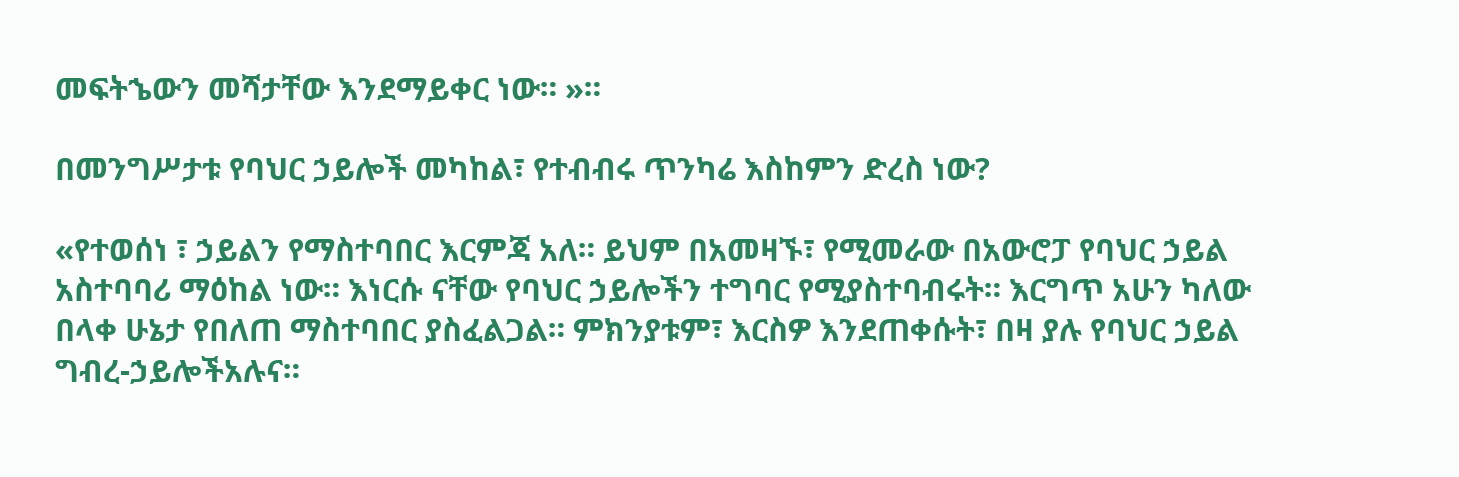መፍትኄውን መሻታቸው እንደማይቀር ነው። »።

በመንግሥታቱ የባህር ኃይሎች መካከል፣ የተብብሩ ጥንካሬ እስከምን ድረስ ነው?

«የተወሰነ ፣ ኃይልን የማስተባበር እርምጃ አለ። ይህም በአመዛኙ፣ የሚመራው በአውሮፓ የባህር ኃይል አስተባባሪ ማዕከል ነው። እነርሱ ናቸው የባህር ኃይሎችን ተግባር የሚያስተባብሩት። እርግጥ አሁን ካለው በላቀ ሁኔታ የበለጠ ማስተባበር ያስፈልጋል። ምክንያቱም፣ እርስዎ እንደጠቀሱት፣ በዛ ያሉ የባህር ኃይል ግብረ-ኃይሎችአሉና።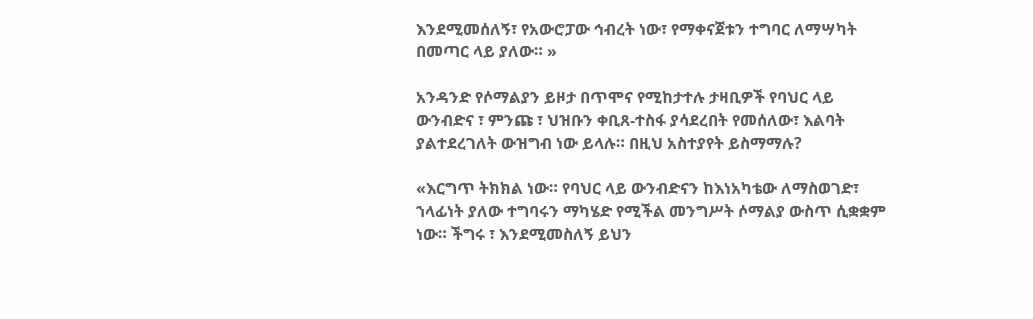እንደሚመሰለኝ፣ የአውሮፓው ኅብረት ነው፣ የማቀናጀቱን ተግባር ለማሣካት በመጣር ላይ ያለው። »

አንዳንድ የሶማልያን ይዞታ በጥሞና የሚከታተሉ ታዛቢዎች የባህር ላይ ውንብድና ፣ ምንጩ ፣ ህዝቡን ቀቢጸ-ተስፋ ያሳደረበት የመሰለው፣ እልባት ያልተደረገለት ውዝግብ ነው ይላሉ። በዚህ አስተያየት ይስማማሉ?

«እርግጥ ትክክል ነው። የባህር ላይ ውንብድናን ከእነአካቴው ለማስወገድ፣ ኀላፊነት ያለው ተግባሩን ማካሄድ የሚችል መንግሥት ሶማልያ ውስጥ ሲቋቋም ነው። ችግሩ ፣ እንደሚመስለኝ ይህን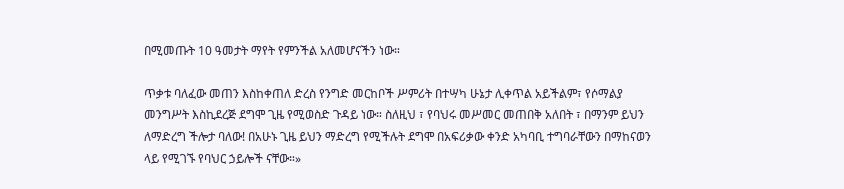በሚመጡት 10 ዓመታት ማየት የምንችል አለመሆናችን ነው።

ጥቃቱ ባለፈው መጠን እስከቀጠለ ድረስ የንግድ መርከቦች ሥምሪት በተሣካ ሁኔታ ሊቀጥል አይችልም፣ የሶማልያ መንግሥት እስኪደረጅ ደግሞ ጊዜ የሚወስድ ጉዳይ ነው። ስለዚህ ፣ የባህሩ መሥመር መጠበቅ አለበት ፣ በማንም ይህን ለማድረግ ችሎታ ባለው! በአሁኑ ጊዜ ይህን ማድረግ የሚችሉት ደግሞ በአፍሪቃው ቀንድ አካባቢ ተግባራቸውን በማከናወን ላይ የሚገኙ የባህር ኃይሎች ናቸው።»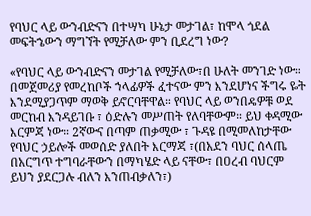የባህር ላይ ውንብድናን በተሣካ ሁኔታ መታገል፣ ከሞላ ጎደል መፍትኄውን ማግኘት የሚቻለው ምን ቢደረግ ነው?

«የባህር ላይ ውንብድናን መታገል የሚቻለው፣በ ሁለት መንገድ ነው። በመጀመሪያ የመረከቦች ኀላፊዎች ፈተናው ምን እንደሆነና ችግሩ ዬት እንደሚያጋጥም ማወቅ ይኖርባቸዋል። የባህር ላይ ወንበዴዎቹ ወደ መርከብ እንዳይገቡ ፣ ዕድሉን መሥጠት የለባቸውም። ይህ ቀዳሚው እርምጃ ነው። 2ኛውና በጣም ጠቃሚው ፣ ጉዳዩ በሚመለከታቸው የባህር ኃይሎች መወሰድ ያለበት እርማጃ ፣(በአደን ባህር ሰላጤ በአርግጥ ተግባራቸውን በማካሄድ ላይ ናቸው፣ በዐረብ ባህርም ይህን ያደርጋሉ ብለን እንጠብቃለን፣)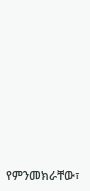የምንመክራቸው፣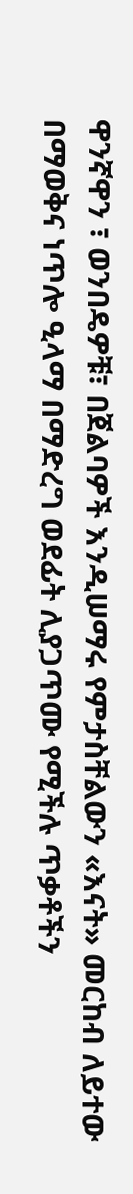ዋንኛዋን ፣ ወንበዴዎቹ፣ በጀልባዎች እንዲሠማሩ የምታስቸልውን «እናት» መርከብ ለይተው በማወቅና ነጥሎ ዒላማ በማድረግ ወደፊት ሊያጋጥሙ የሚችሉ ጥቃቶችን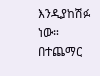እንዲያከሽፉ ነው። በተጨማር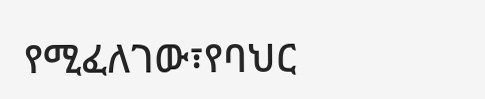የሚፈለገው፣የባህር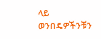ላይ ወንበዴዎችንቹን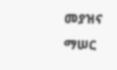መያዝና ማሠር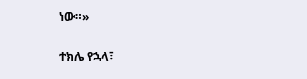ነው።»

ተክሌ የኋላ፣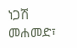ነጋሽ መሐመድ፣